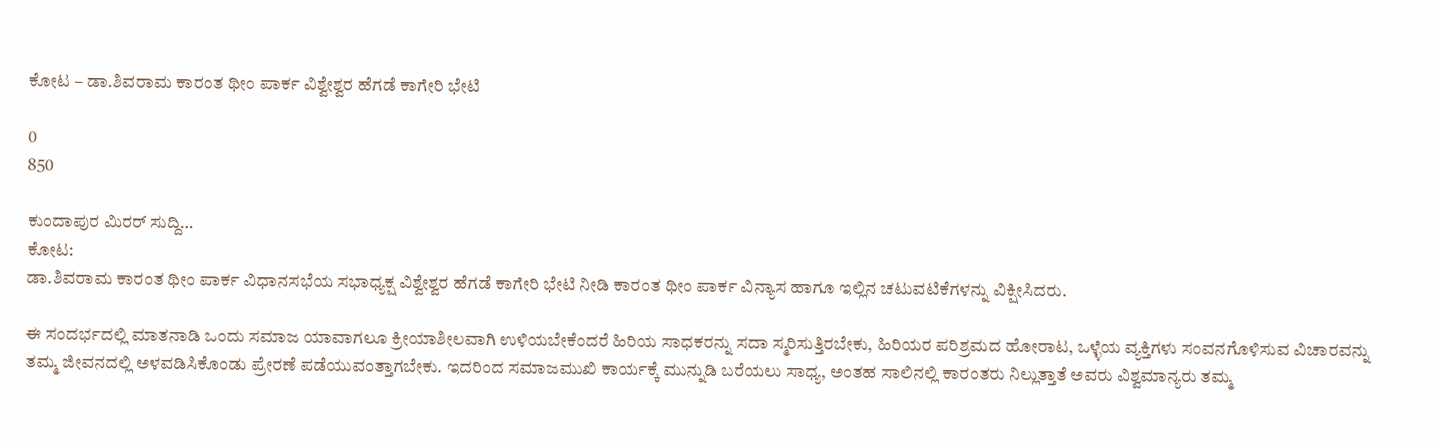ಕೋಟ – ಡಾ.ಶಿವರಾಮ ಕಾರಂತ ಥೀಂ ಪಾರ್ಕ ವಿಶ್ವೇಶ್ವರ ಹೆಗಡೆ ಕಾಗೇರಿ ಭೇಟಿ

0
850

ಕುಂದಾಪುರ ಮಿರರ್ ಸುದ್ದಿ…
ಕೋಟ:
ಡಾ.ಶಿವರಾಮ ಕಾರಂತ ಥೀಂ ಪಾರ್ಕ ವಿಧಾನಸಭೆಯ ಸಭಾಧ್ಯಕ್ಷ ವಿಶ್ವೇಶ್ವರ ಹೆಗಡೆ ಕಾಗೇರಿ ಭೇಟಿ ನೀಡಿ ಕಾರಂತ ಥೀಂ ಪಾರ್ಕ ವಿನ್ಯಾಸ ಹಾಗೂ ಇಲ್ಲಿನ ಚಟುವಟಿಕೆಗಳನ್ನು ವಿಕ್ಷೀಸಿದರು.

ಈ ಸಂದರ್ಭದಲ್ಲಿ ಮಾತನಾಡಿ ಒಂದು ಸಮಾಜ ಯಾವಾಗಲೂ ಕ್ರೀಯಾಶೀಲವಾಗಿ ಉಳಿಯಬೇಕೆಂದರೆ ಹಿರಿಯ ಸಾಧಕರನ್ನು ಸದಾ ಸ್ಮರಿಸುತ್ತಿರಬೇಕು, ಹಿರಿಯರ ಪರಿಶ್ರಮದ ಹೋರಾಟ, ಒಳ್ಳೆಯ ವ್ಯಕ್ತಿಗಳು ಸಂವನಗೊಳಿಸುವ ವಿಚಾರವನ್ನು ತಮ್ಮ ಜೀವನದಲ್ಲಿ ಅಳವಡಿಸಿಕೊಂಡು ಪ್ರೇರಣೆ ಪಡೆಯುವಂತ್ತಾಗಬೇಕು. ಇದರಿಂದ ಸಮಾಜಮುಖಿ ಕಾರ್ಯಕ್ಕೆ ಮುನ್ನುಡಿ ಬರೆಯಲು ಸಾಧ್ಯ, ಅಂತಹ ಸಾಲಿನಲ್ಲಿ ಕಾರಂತರು ನಿಲ್ಲುತ್ತಾತೆ ಅವರು ವಿಶ್ವಮಾನ್ಯರು ತಮ್ಮ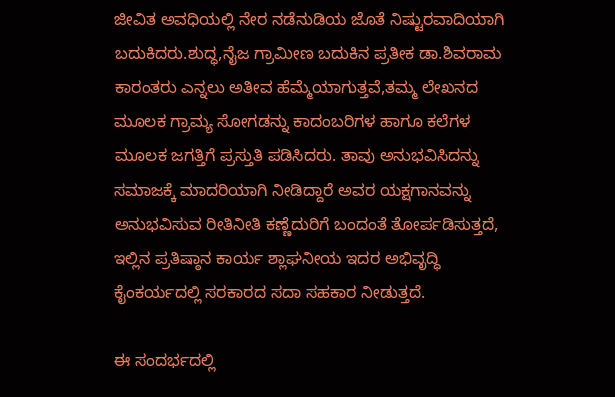ಜೀವಿತ ಅವಧಿಯಲ್ಲಿ ನೇರ ನಡೆನುಡಿಯ ಜೊತೆ ನಿಷ್ಟುರವಾದಿಯಾಗಿ ಬದುಕಿದರು.ಶುದ್ಧ,ನೈಜ ಗ್ರಾಮೀಣ ಬದುಕಿನ ಪ್ರತೀಕ ಡಾ.ಶಿವರಾಮ ಕಾರಂತರು ಎನ್ನಲು ಅತೀವ ಹೆಮ್ಮೆಯಾಗುತ್ತವೆ,ತಮ್ಮ ಲೇಖನದ ಮೂಲಕ ಗ್ರಾಮ್ಯ ಸೋಗಡನ್ನು ಕಾದಂಬರಿಗಳ ಹಾಗೂ ಕಲೆಗಳ ಮೂಲಕ ಜಗತ್ತಿಗೆ ಪ್ರಸ್ತುತಿ ಪಡಿಸಿದರು. ತಾವು ಅನುಭವಿಸಿದನ್ನು ಸಮಾಜಕ್ಕೆ ಮಾದರಿಯಾಗಿ ನೀಡಿದ್ದಾರೆ ಅವರ ಯಕ್ಷಗಾನವನ್ನು ಅನುಭವಿಸುವ ರೀತಿನೀತಿ ಕಣ್ಣೆದುರಿಗೆ ಬಂದಂತೆ ತೋರ್ಪಡಿಸುತ್ತದೆ, ಇಲ್ಲಿನ ಪ್ರತಿಷ್ಠಾನ ಕಾರ್ಯ ಶ್ಲಾಘನೀಯ ಇದರ ಅಭಿವೃದ್ಧಿ ಕೈಂಕರ್ಯದಲ್ಲಿ ಸರಕಾರದ ಸದಾ ಸಹಕಾರ ನೀಡುತ್ತದೆ.

ಈ ಸಂದರ್ಭದಲ್ಲಿ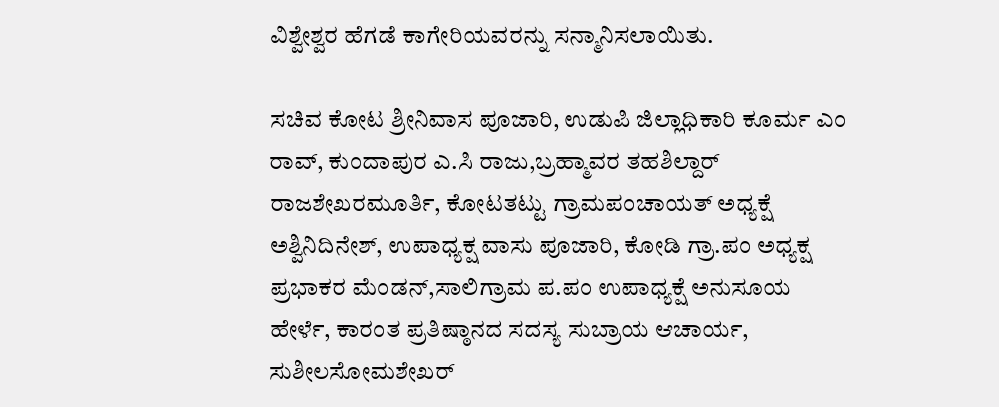ವಿಶ್ವೇಶ್ವರ ಹೆಗಡೆ ಕಾಗೇರಿಯವರನ್ನು ಸನ್ಮಾನಿಸಲಾಯಿತು.

ಸಚಿವ ಕೋಟ ಶ್ರೀನಿವಾಸ ಪೂಜಾರಿ, ಉಡುಪಿ ಜಿಲ್ಲಾಧಿಕಾರಿ ಕೂರ್ಮ ಎಂ ರಾವ್, ಕುಂದಾಪುರ ಎ.ಸಿ ರಾಜು,ಬ್ರಹ್ಮಾವರ ತಹಶಿಲ್ದಾರ್ ರಾಜಶೇಖರಮೂರ್ತಿ, ಕೋಟತಟ್ಟು ಗ್ರಾಮಪಂಚಾಯತ್ ಅಧ್ಯಕ್ಷೆ ಅಶ್ವಿನಿದಿನೇಶ್, ಉಪಾಧ್ಯಕ್ಷ ವಾಸು ಪೂಜಾರಿ, ಕೋಡಿ ಗ್ರಾ.ಪಂ ಅಧ್ಯಕ್ಷ ಪ್ರಭಾಕರ ಮೆಂಡನ್,ಸಾಲಿಗ್ರಾಮ ಪ.ಪಂ ಉಪಾಧ್ಯಕ್ಷೆ ಅನುಸೂಯ ಹೇರ್ಳೆ, ಕಾರಂತ ಪ್ರತಿಷ್ಠಾನದ ಸದಸ್ಯ ಸುಬ್ರಾಯ ಆಚಾರ್ಯ, ಸುಶೀಲಸೋಮಶೇಖರ್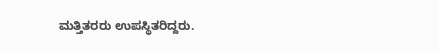ಮತ್ತಿತರರು ಉಪಸ್ಥಿತರಿದ್ದರು.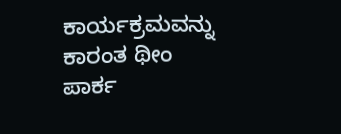ಕಾರ್ಯಕ್ರಮವನ್ನು ಕಾರಂತ ಥೀಂ ಪಾರ್ಕ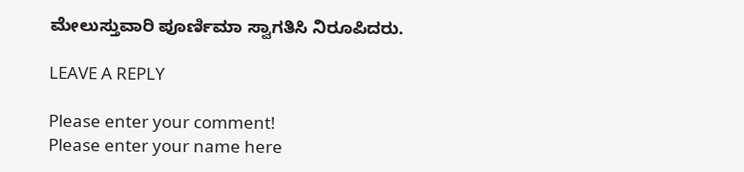ಮೇಲುಸ್ತುವಾರಿ ಪೂರ್ಣಿಮಾ ಸ್ವಾಗತಿಸಿ ನಿರೂಪಿದರು.

LEAVE A REPLY

Please enter your comment!
Please enter your name here